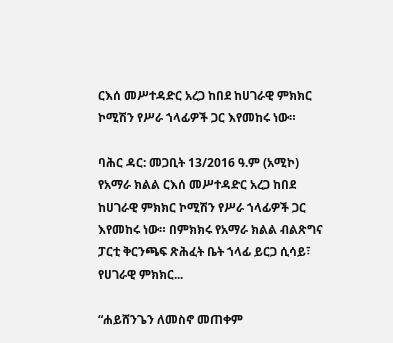ርእሰ መሥተዳድር አረጋ ከበደ ከሀገራዊ ምክክር ኮሚሽን የሥራ ኀላፊዎች ጋር እየመከሩ ነው።

ባሕር ዳር: መጋቢት 13/2016 ዓ.ም (አሚኮ) የአማራ ክልል ርእሰ መሥተዳድር አረጋ ከበደ ከሀገራዊ ምክክር ኮሚሽን የሥራ ኀላፊዎች ጋር እየመከሩ ነው። በምክክሩ የአማራ ክልል ብልጽግና ፓርቲ ቅርንጫፍ ጽሕፈት ቤት ኀላፊ ይርጋ ሲሳይ፣ የሀገራዊ ምክክር...

“ሐይሸንጌን ለመስኖ መጠቀም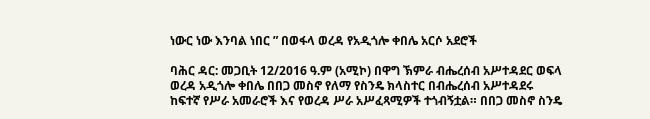ነውር ነው እንባል ነበር ” በወፋላ ወረዳ የአዲጎሎ ቀበሌ አርሶ አደሮች

ባሕር ዳር: መጋቢት 12/2016 ዓ.ም (አሚኮ) በዋግ ኽምራ ብሔረሰብ አሥተዳደር ወፍላ ወረዳ አዲጎሎ ቀበሌ በበጋ መስኖ የለማ የስንዴ ክላስተር በብሔረሰብ አሥተዳደሩ ከፍተኛ የሥራ አመራሮች እና የወረዳ ሥራ አሥፈጻሚዎች ተጎብኝቷል። በበጋ መስኖ ስንዴ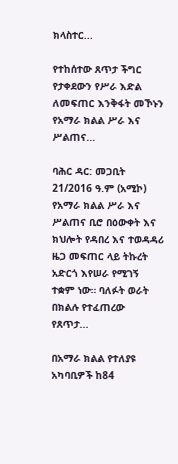ክላስተር...

የተከሰተው ጸጥታ ችግር የታቀደውን የሥራ እድል ለመፍጠር እንቅፋት መኾኑን የአማራ ክልል ሥራ እና ሥልጠና...

ባሕር ዳር: መጋቢት 21/2016 ዓ.ም (አሚኮ) የአማራ ክልል ሥራ እና ሥልጠና ቢሮ በዕውቀት እና ክህሎት የዳበረ እና ተወዳዳሪ ዜጋ መፍጠር ላይ ትኩረት አድርጎ እየሠራ የሚገኝ ተቋም ነው። ባለፉት ወራት በክልሉ የተፈጠረው የጸጥታ...

በአማራ ክልል የተለያዩ አካባቢዎች ከ84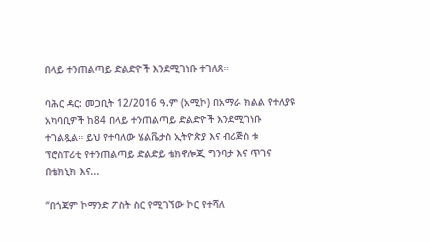በላይ ተንጠልጣይ ድልድዮች እንደሚገነቡ ተገለጸ።

ባሕር ዳር: መጋቢት 12/2016 ዓ.ም (አሚኮ) በአማራ ክልል የተለያዩ አካባቢዎች ከ84 በላይ ተንጠልጣይ ድልድዮች እንደሚገነቡ ተገልጿል። ይህ የተባለው ሄልቬታስ ኢትዮጵያ እና ብሪጅስ ቱ ፕሮስፐሪቲ የተንጠልጣይ ድልድይ ቴክኖሎጂ ግንባታ እና ጥገና በቴክኒክ እና...

“በጎጃም ኮማንድ ፖስት ስር የሚገኘው ኮር የተሻለ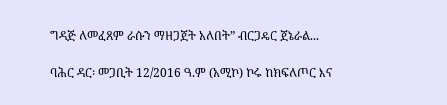ግዳጅ ለመፈጸም ራሱን ማዘጋጀት አለበት” ብርጋዴር ጀኔራል...

ባሕር ዳር፡ መጋቢት 12/2016 ዓ.ም (አሚኮ) ኮሩ ከክፍለጦር እና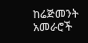ከሬጅመንት አመራሮች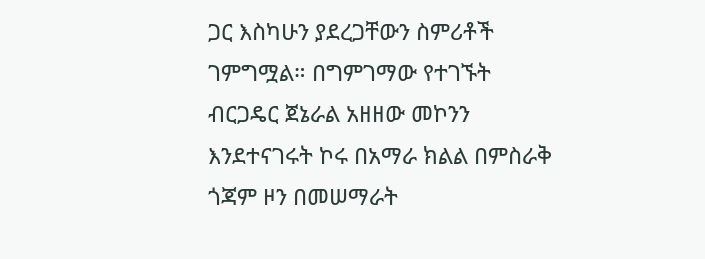ጋር እስካሁን ያደረጋቸውን ስምሪቶች ገምግሟል። በግምገማው የተገኙት ብርጋዴር ጀኔራል አዘዘው መኮንን እንደተናገሩት ኮሩ በአማራ ክልል በምስራቅ ጎጃም ዞን በመሠማራት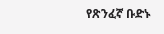የጽንፈኛ ቡድኑ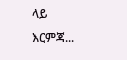ላይ እርምጃ...